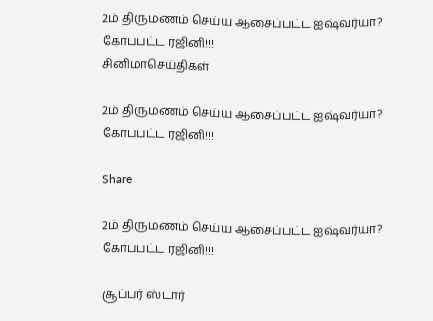2ம் திருமணம் செய்ய ஆசைப்பட்ட ஐஷ்வர்யா? கோபபட்ட ரஜினி!!!
சினிமாசெய்திகள்

2ம் திருமணம் செய்ய ஆசைப்பட்ட ஐஷ்வர்யா? கோபபட்ட ரஜினி!!!

Share

2ம் திருமணம் செய்ய ஆசைப்பட்ட ஐஷ்வர்யா? கோபபட்ட ரஜினி!!!

சூப்பர் ஸ்டார்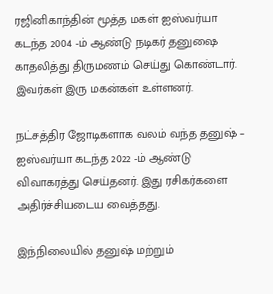ரஜினிகாந்தின் மூத்த மகள் ஐஸ்வர்யா கடந்த 2004 -ம் ஆண்டு நடிகர் தனுஷை காதலித்து திருமணம் செய்து கொண்டார். இவர்கள் இரு மகன்கள் உள்ளனர்.

நட்சத்திர ஜோடிகளாக வலம் வந்த தனுஷ் – ஐஸ்வர்யா கடந்த 2022 -ம் ஆண்டு விவாகரத்து செய்தனர். இது ரசிகர்களை அதிர்ச்சியடைய வைத்தது.

இந்நிலையில் தனுஷ் மற்றும்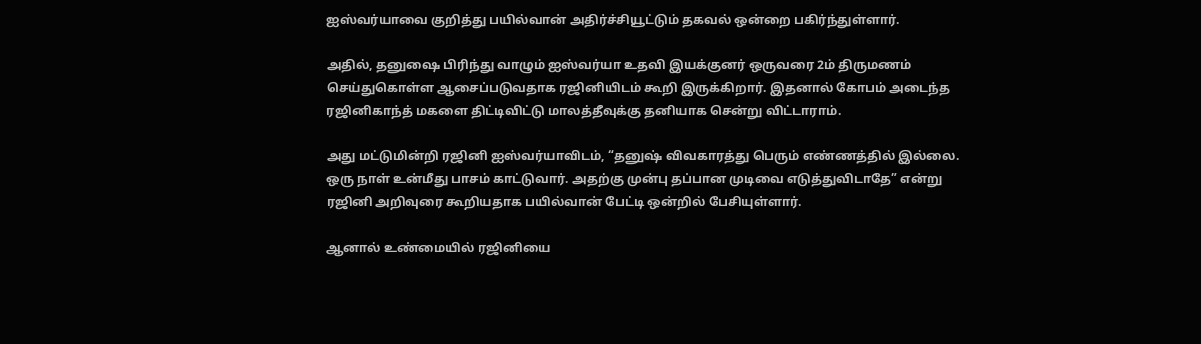ஐஸ்வர்யாவை குறித்து பயில்வான் அதிர்ச்சியூட்டும் தகவல் ஒன்றை பகிர்ந்துள்ளார்.

அதில், தனுஷை பிரிந்து வாழும் ஐஸ்வர்யா உதவி இயக்குனர் ஒருவரை 2ம் திருமணம் செய்துகொள்ள ஆசைப்படுவதாக ரஜினியிடம் கூறி இருக்கிறார். இதனால் கோபம் அடைந்த ரஜினிகாந்த் மகளை திட்டிவிட்டு மாலத்தீவுக்கு தனியாக சென்று விட்டாராம்.

அது மட்டுமின்றி ரஜினி ஐஸ்வர்யாவிடம், “தனுஷ் விவகாரத்து பெரும் எண்ணத்தில் இல்லை. ஒரு நாள் உன்மீது பாசம் காட்டுவார். அதற்கு முன்பு தப்பான முடிவை எடுத்துவிடாதே” என்று ரஜினி அறிவுரை கூறியதாக பயில்வான் பேட்டி ஒன்றில் பேசியுள்ளார்.

ஆனால் உண்மையில் ரஜினியை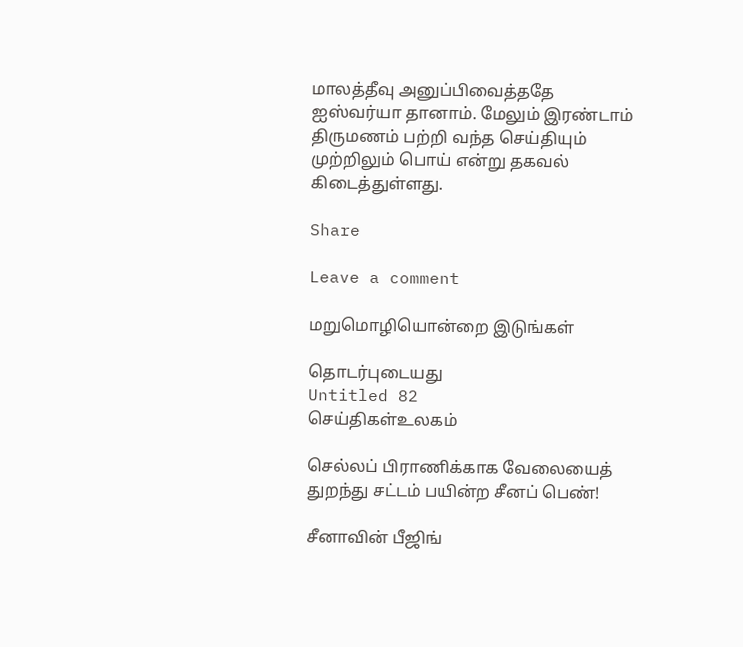மாலத்தீவு அனுப்பிவைத்ததே ஐஸ்வர்யா தானாம். மேலும் இரண்டாம் திருமணம் பற்றி வந்த செய்தியும் முற்றிலும் பொய் என்று தகவல் கிடைத்துள்ளது.

Share

Leave a comment

மறுமொழியொன்றை இடுங்கள்

தொடர்புடையது
Untitled 82
செய்திகள்உலகம்

செல்லப் பிராணிக்காக வேலையைத் துறந்து சட்டம் பயின்ற சீனப் பெண்!

சீனாவின் பீஜிங்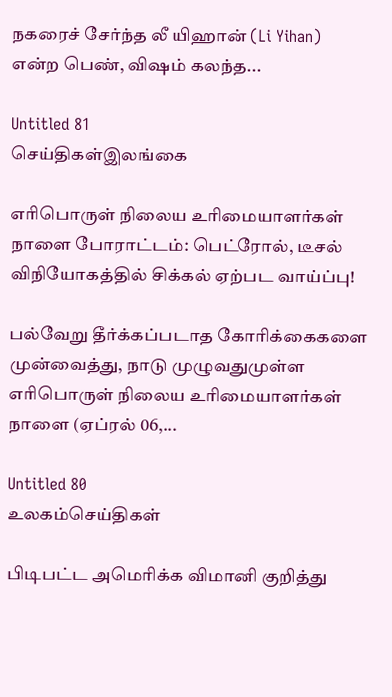நகரைச் சேர்ந்த லீ யிஹான் (Li Yihan) என்ற பெண், விஷம் கலந்த...

Untitled 81
செய்திகள்இலங்கை

எரிபொருள் நிலைய உரிமையாளர்கள் நாளை போராட்டம்: பெட்ரோல், டீசல் விநியோகத்தில் சிக்கல் ஏற்பட வாய்ப்பு!

பல்வேறு தீர்க்கப்படாத கோரிக்கைகளை முன்வைத்து, நாடு முழுவதுமுள்ள எரிபொருள் நிலைய உரிமையாளர்கள் நாளை (ஏப்ரல் 06,...

Untitled 80
உலகம்செய்திகள்

பிடிபட்ட அமெரிக்க விமானி குறித்து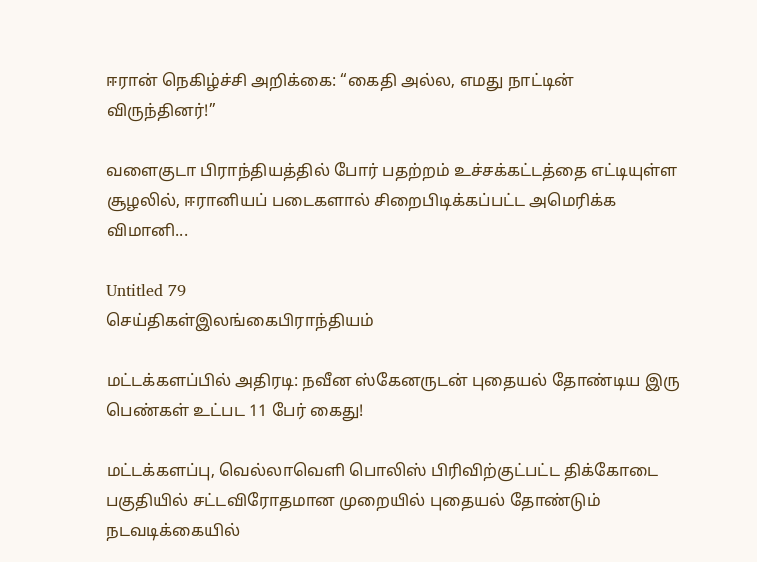ஈரான் நெகிழ்ச்சி அறிக்கை: “கைதி அல்ல, எமது நாட்டின் விருந்தினர்!”

வளைகுடா பிராந்தியத்தில் போர் பதற்றம் உச்சக்கட்டத்தை எட்டியுள்ள சூழலில், ஈரானியப் படைகளால் சிறைபிடிக்கப்பட்ட அமெரிக்க விமானி...

Untitled 79
செய்திகள்இலங்கைபிராந்தியம்

மட்டக்களப்பில் அதிரடி: நவீன ஸ்கேனருடன் புதையல் தோண்டிய இரு பெண்கள் உட்பட 11 பேர் கைது!

மட்டக்களப்பு, வெல்லாவெளி பொலிஸ் பிரிவிற்குட்பட்ட திக்கோடை பகுதியில் சட்டவிரோதமான முறையில் புதையல் தோண்டும் நடவடிக்கையில்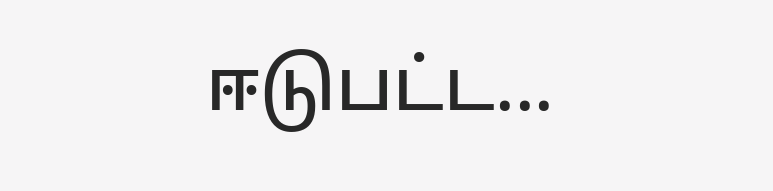ஈடுபட்ட...